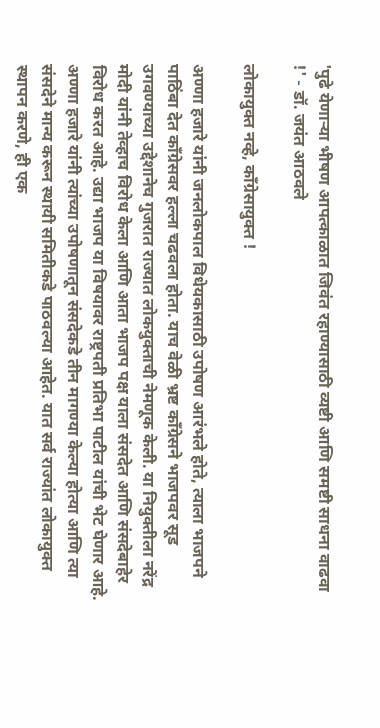'पुढे येणार्‍या भीषण आपत्काळात जिवंत रहाण्यासाठी व्यष्टी आणि समष्टी साधना वाढवा !' - डॉ. जयंत आठवले

लोकायुक्त नव्हे, काँग्रेसायुक्त !

अण्णा हजारे यांनी जनलोकपाल विधेयकासाठी उपोषण आरंभले होते, त्याला भाजपने पाठिंबा देत काँग्रेसवर हल्ला चढवला होता. याच वेळी भ्रष्ट काँग्रेसने भाजपवर सूड उगवण्याच्या उद्देशानेच गुजरात राज्यात लोकयुक्ताची नेमणूक केली. या नियुक्तीला नरेंद्र मोदी यांनी तेव्हाच विरोध केला आणि आता भाजप पक्ष याला संसदेत आणि संसदेबाहेर विरोध करत आहे. उद्या भाजप या विषयावर राष्ट्रपती प्रतिभा पाटील यांची भेट घेणार आहे. अण्णा हजारे यांनी त्यांच्या उपोषणातून संसदेकडे तीन मागण्या केल्या होत्या आणि त्या संसदेने मान्य करून स्थायी समितीकडे पाठवल्या आहेत. यात सर्व राज्यांत लोकायुक्त स्थापन करणे, ही एक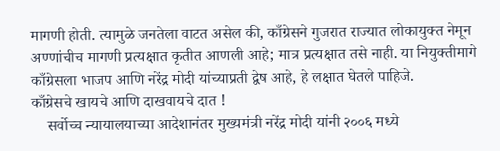मागणी होती. त्यामुळे जनतेला वाटत असेल की, काँग्रेसने गुजरात राज्यात लोकायुक्त नेमून अण्णांचीच मागणी प्रत्यक्षात कृतीत आणली आहे; मात्र प्रत्यक्षात तसे नाही. या नियुक्तीमागे काँग्रेसला भाजप आणि नरेंद्र मोदी यांच्याप्रती द्वेष आहे, हे लक्षात घेतले पाहिजे.
काँग्रेसचे खायचे आणि दाखवायचे दात !
    सर्वोच्च न्यायालयाच्या आदेशानंतर मुख्यमंत्री नरेंद्र मोदी यांनी २००६ मध्ये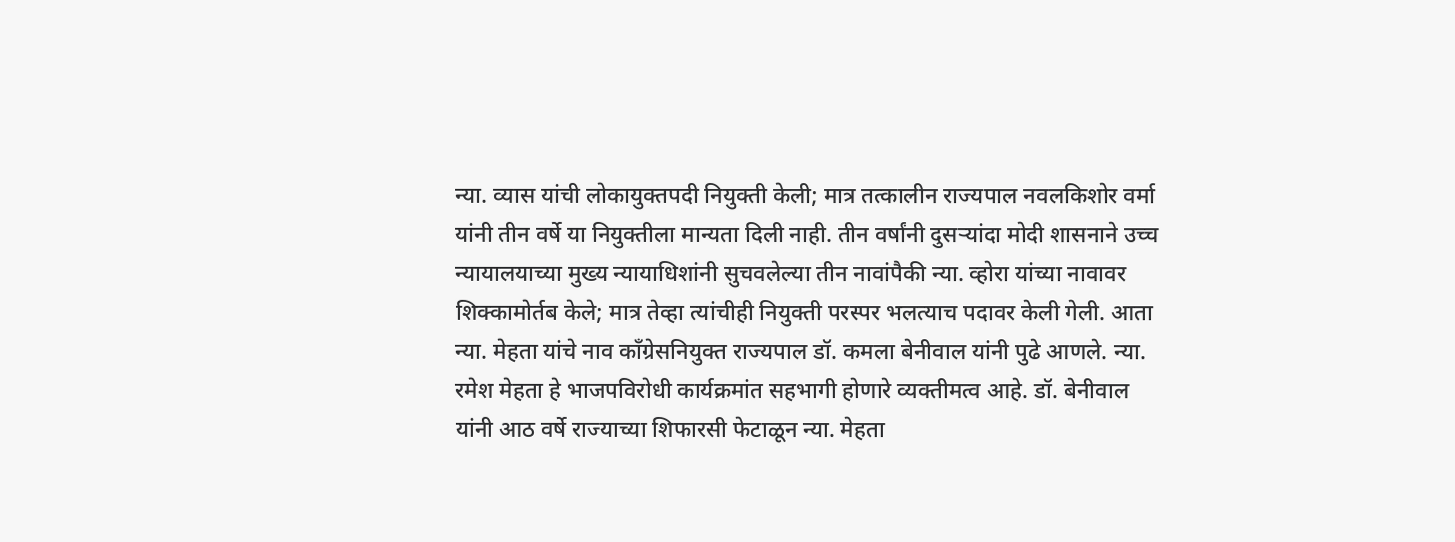न्या. व्यास यांची लोकायुक्तपदी नियुक्ती केली; मात्र तत्कालीन राज्यपाल नवलकिशोर वर्मा यांनी तीन वर्षे या नियुक्तीला मान्यता दिली नाही. तीन वर्षांनी दुसर्‍यांदा मोदी शासनाने उच्च न्यायालयाच्या मुख्य न्यायाधिशांनी सुचवलेल्या तीन नावांपैकी न्या. व्होरा यांच्या नावावर शिक्कामोर्तब केले; मात्र तेव्हा त्यांचीही नियुक्ती परस्पर भलत्याच पदावर केली गेली. आता न्या. मेहता यांचे नाव काँग्रेसनियुक्त राज्यपाल डॉ. कमला बेनीवाल यांनी पुढे आणले. न्या. रमेश मेहता हे भाजपविरोधी कार्यक्रमांत सहभागी होणारे व्यक्तीमत्व आहे. डॉ. बेनीवाल यांनी आठ वर्षे राज्याच्या शिफारसी फेटाळून न्या. मेहता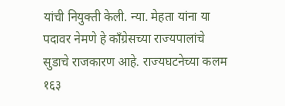यांची नियुक्ती केली. न्या. मेहता यांना या पदावर नेमणे हे काँग्रेसच्या राज्यपालांचे सुडाचे राजकारण आहे. राज्यघटनेच्या कलम १६३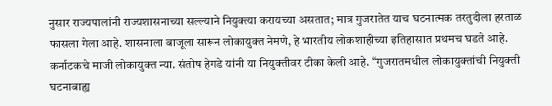नुसार राज्यपालांनी राज्यशासनाच्या सल्ल्याने नियुक्त्या करायच्या असतात; मात्र गुजरातेत याच घटनात्मक तरतुदीला हरताळ फासला गेला आहे. शासनाला बाजूला सारून लोकायुक्त नेमणे, हे भारतीय लोकशाहीच्या इतिहासात प्रथमच घडते आहे. कर्नाटकचे माजी लोकायुक्त न्या. संतोष हेगडे यांनी या नियुक्तीवर टीका केली आहे. ‘‘गुजरातमधील लोकायुक्तांची नियुक्ती  घटनाबाह्य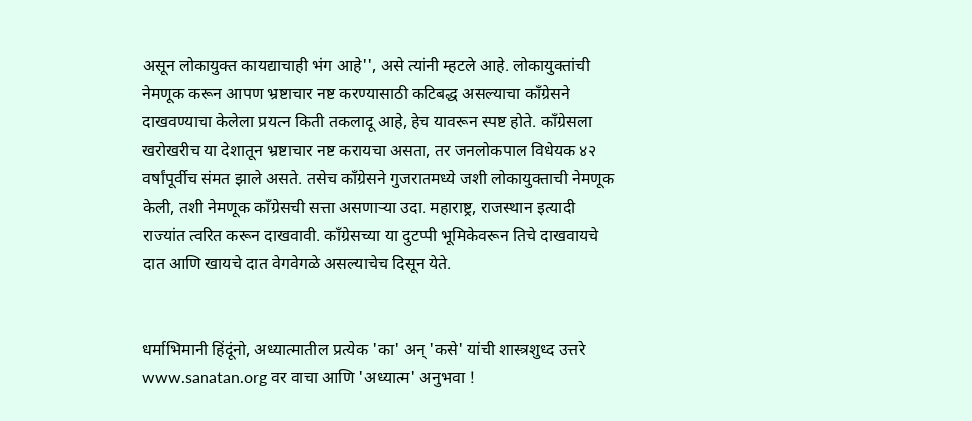असून लोकायुक्त कायद्याचाही भंग आहे'', असे त्यांनी म्हटले आहे. लोकायुक्तांची नेमणूक करून आपण भ्रष्टाचार नष्ट करण्यासाठी कटिबद्ध असल्याचा काँग्रेसने दाखवण्याचा केलेला प्रयत्न किती तकलादू आहे, हेच यावरून स्पष्ट होते. काँग्रेसला खरोखरीच या देशातून भ्रष्टाचार नष्ट करायचा असता, तर जनलोकपाल विधेयक ४२ वर्षांपूर्वीच संमत झाले असते. तसेच काँग्रेसने गुजरातमध्ये जशी लोकायुक्ताची नेमणूक केली, तशी नेमणूक काँग्रेसची सत्ता असणार्‍या उदा. महाराष्ट्र, राजस्थान इत्यादी राज्यांत त्वरित करून दाखवावी. काँग्रेसच्या या दुटप्पी भूमिकेवरून तिचे दाखवायचे दात आणि खायचे दात वेगवेगळे असल्याचेच दिसून येते.


धर्माभिमानी हिंदूंनो, अध्यात्मातील प्रत्येक 'का' अन् 'कसे' यांची शास्त्रशुध्द उत्तरे www.sanatan.org वर वाचा आणि 'अध्यात्म' अनुभवा !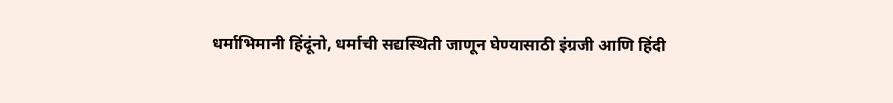धर्माभिमानी हिंदूंनो, धर्माची सद्यस्थिती जाणून घेण्यासाठी इंग्रजी आणि हिंदी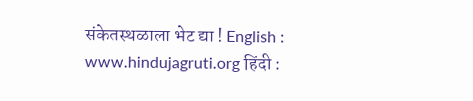संकेतस्थळाला भेट द्या ! English : www.hindujagruti.org हिंदी :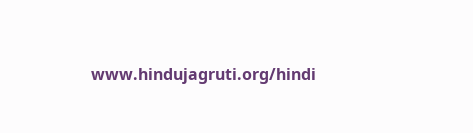www.hindujagruti.org/hindi